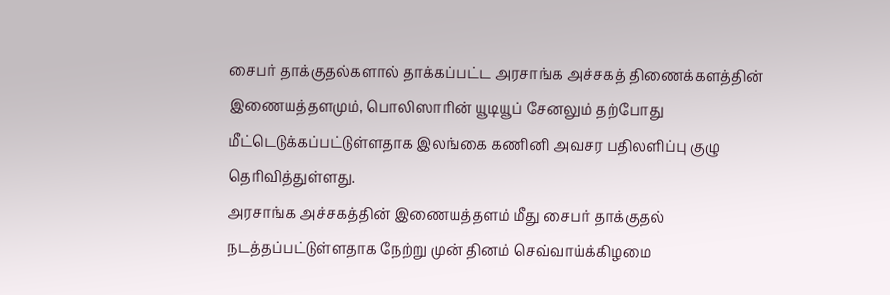சைபர் தாக்குதல்களால் தாக்கப்பட்ட அரசாங்க அச்சகத் திணைக்களத்தின் இணையத்தளமும், பொலிஸாரின் யூடியூப் சேனலும் தற்போது மீட்டெடுக்கப்பட்டுள்ளதாக இலங்கை கணினி அவசர பதிலளிப்பு குழு தெரிவித்துள்ளது.
அரசாங்க அச்சகத்தின் இணையத்தளம் மீது சைபர் தாக்குதல் நடத்தப்பட்டுள்ளதாக நேற்று முன் தினம் செவ்வாய்க்கிழமை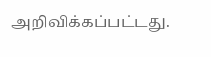அறிவிக்கப்பட்டது.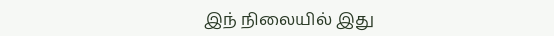இந் நிலையில் இது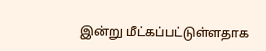இன்று மீட்கப்பட்டுள்ளதாக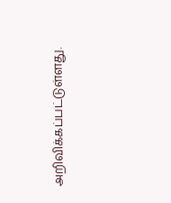அறிவிக்கப்பட்டுள்ளது.